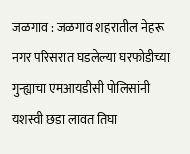जळगाव : जळगाव शहरातील नेहरू नगर परिसरात घडलेल्या घरफोडीच्या गुन्ह्याचा एमआयडीसी पोलिसांनी यशस्वी छडा लावत तिघा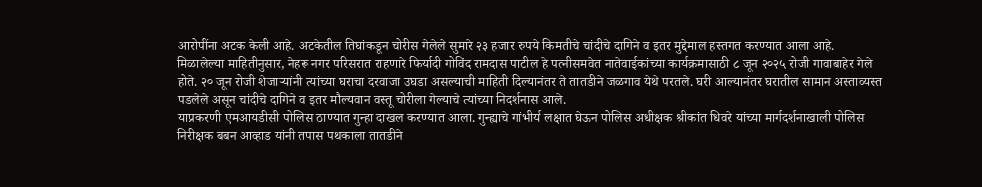आरोपींना अटक केली आहे. अटकेतील तिघांकडून चोरीस गेलेले सुमारे २३ हजार रुपये किमतीचे चांदीचे दागिने व इतर मुद्देमाल हस्तगत करण्यात आला आहे.
मिळालेल्या माहितीनुसार, नेहरू नगर परिसरात राहणारे फिर्यादी गोविंद रामदास पाटील हे पत्नीसमवेत नातेवाईकांच्या कार्यक्रमासाठी ८ जून २०२५ रोजी गावाबाहेर गेले होते. २० जून रोजी शेजाऱ्यांनी त्यांच्या घराचा दरवाजा उघडा असल्याची माहिती दिल्यानंतर ते तातडीने जळगाव येथे परतले. घरी आल्यानंतर घरातील सामान अस्ताव्यस्त पडलेले असून चांदीचे दागिने व इतर मौल्यवान वस्तू चोरीला गेल्याचे त्यांच्या निदर्शनास आले.
याप्रकरणी एमआयडीसी पोलिस ठाण्यात गुन्हा दाखल करण्यात आला. गुन्ह्याचे गांभीर्य लक्षात घेऊन पोलिस अधीक्षक श्रीकांत धिवरे यांच्या मार्गदर्शनाखाली पोलिस निरीक्षक बबन आव्हाड यांनी तपास पथकाला तातडीने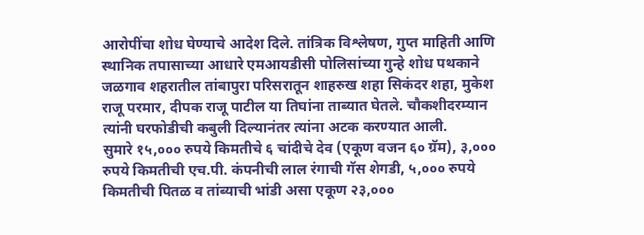आरोपींचा शोध घेण्याचे आदेश दिले. तांत्रिक विश्लेषण, गुप्त माहिती आणि स्थानिक तपासाच्या आधारे एमआयडीसी पोलिसांच्या गुन्हे शोध पथकाने जळगाव शहरातील तांबापुरा परिसरातून शाहरुख शहा सिकंदर शहा, मुकेश राजू परमार, दीपक राजू पाटील या तिघांना ताब्यात घेतले. चौकशीदरम्यान त्यांनी घरफोडीची कबुली दिल्यानंतर त्यांना अटक करण्यात आली.
सुमारे १५,००० रुपये किमतीचे ६ चांदीचे देव (एकूण वजन ६० ग्रॅम), ३,००० रुपये किमतीची एच.पी. कंपनीची लाल रंगाची गॅस शेगडी, ५,००० रुपये किमतीची पितळ व तांब्याची भांडी असा एकूण २३,०००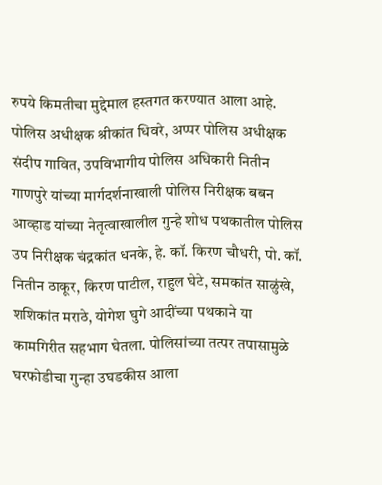रुपये किमतीचा मुद्देमाल हस्तगत करण्यात आला आहे. पोलिस अधीक्षक श्रीकांत धिवरे, अप्पर पोलिस अधीक्षक संदीप गावित, उपविभागीय पोलिस अधिकारी नितीन गाणपुरे यांच्या मार्गदर्शनाखाली पोलिस निरीक्षक बबन आव्हाड यांच्या नेतृत्वाखालील गुन्हे शोध पथकातील पोलिस उप निरीक्षक चंद्रकांत धनके, हे. कॉ. किरण चौधरी, पो. कॉ. नितीन ठाकूर, किरण पाटील, राहुल घेटे, समकांत साळुंखे, शशिकांत मराठे, योगेश घुगे आदींच्या पथकाने या कामगिरीत सहभाग घेतला. पोलिसांच्या तत्पर तपासामुळे घरफोडीचा गुन्हा उघडकीस आला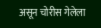असून चोरीस गेलेला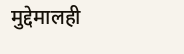मुद्देमालही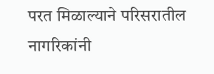परत मिळाल्याने परिसरातील नागरिकांनी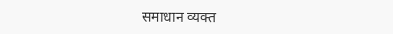समाधान व्यक्त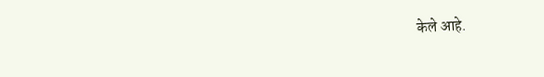केले आहे.